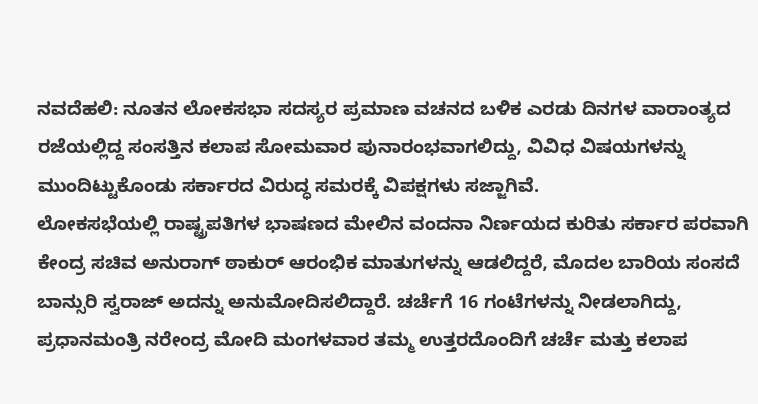ನವದೆಹಲಿ: ನೂತನ ಲೋಕಸಭಾ ಸದಸ್ಯರ ಪ್ರಮಾಣ ವಚನದ ಬಳಿಕ ಎರಡು ದಿನಗಳ ವಾರಾಂತ್ಯದ ರಜೆಯಲ್ಲಿದ್ದ ಸಂಸತ್ತಿನ ಕಲಾಪ ಸೋಮವಾರ ಪುನಾರಂಭವಾಗಲಿದ್ದು, ವಿವಿಧ ವಿಷಯಗಳನ್ನು ಮುಂದಿಟ್ಟುಕೊಂಡು ಸರ್ಕಾರದ ವಿರುದ್ಧ ಸಮರಕ್ಕೆ ವಿಪಕ್ಷಗಳು ಸಜ್ಜಾಗಿವೆ.
ಲೋಕಸಭೆಯಲ್ಲಿ ರಾಷ್ಟ್ರಪತಿಗಳ ಭಾಷಣದ ಮೇಲಿನ ವಂದನಾ ನಿರ್ಣಯದ ಕುರಿತು ಸರ್ಕಾರ ಪರವಾಗಿ ಕೇಂದ್ರ ಸಚಿವ ಅನುರಾಗ್ ಠಾಕುರ್ ಆರಂಭಿಕ ಮಾತುಗಳನ್ನು ಆಡಲಿದ್ದರೆ, ಮೊದಲ ಬಾರಿಯ ಸಂಸದೆ ಬಾನ್ಸುರಿ ಸ್ವರಾಜ್ ಅದನ್ನು ಅನುಮೋದಿಸಲಿದ್ದಾರೆ. ಚರ್ಚೆಗೆ 16 ಗಂಟೆಗಳನ್ನು ನೀಡಲಾಗಿದ್ದು, ಪ್ರಧಾನಮಂತ್ರಿ ನರೇಂದ್ರ ಮೋದಿ ಮಂಗಳವಾರ ತಮ್ಮ ಉತ್ತರದೊಂದಿಗೆ ಚರ್ಚೆ ಮತ್ತು ಕಲಾಪ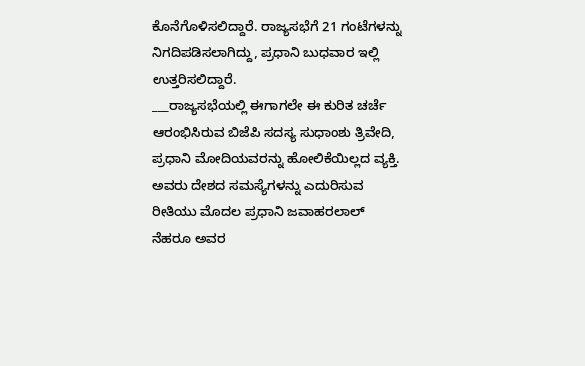ಕೊನೆಗೊಳಿಸಲಿದ್ದಾರೆ. ರಾಜ್ಯಸಭೆಗೆ 21 ಗಂಟೆಗಳನ್ನು ನಿಗದಿಪಡಿಸಲಾಗಿದ್ದು, ಪ್ರಧಾನಿ ಬುಧವಾರ ಇಲ್ಲಿ ಉತ್ತರಿಸಲಿದ್ದಾರೆ.
___ರಾಜ್ಯಸಭೆಯಲ್ಲಿ ಈಗಾಗಲೇ ಈ ಕುರಿತ ಚರ್ಚೆ ಆರಂಭಿಸಿರುವ ಬಿಜೆಪಿ ಸದಸ್ಯ ಸುಧಾಂಶು ತ್ರಿವೇದಿ, ಪ್ರಧಾನಿ ಮೋದಿಯವರನ್ನು ಹೋಲಿಕೆಯಿಲ್ಲದ ವ್ಯಕ್ತಿ. ಅವರು ದೇಶದ ಸಮಸ್ಯೆಗಳನ್ನು ಎದುರಿಸುವ ರೀತಿಯು ಮೊದಲ ಪ್ರಧಾನಿ ಜವಾಹರಲಾಲ್ ನೆಹರೂ ಅವರ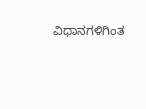ವಿಧಾನಗಳಿಗಿಂತ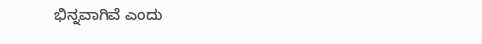ಭಿನ್ನವಾಗಿವೆ ಎಂದು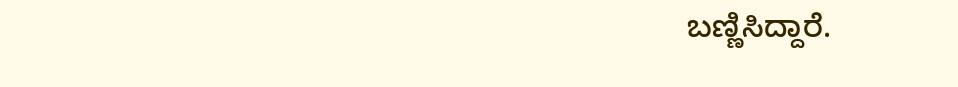ಬಣ್ಣಿಸಿದ್ದಾರೆ.